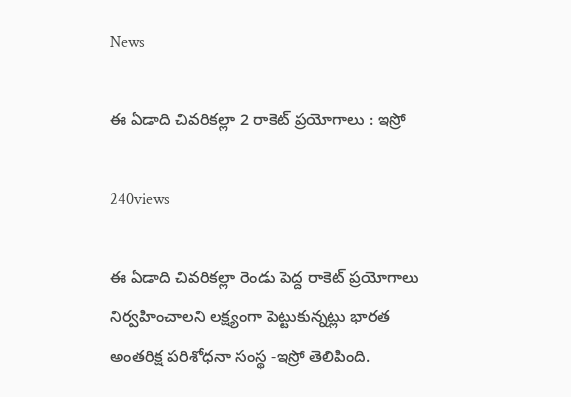News

ఈ ఏడాది చివరికల్లా 2 రాకెట్‌ ప్రయోగాలు : ఇస్రో

240views

ఈ ఏడాది చివరికల్లా రెండు పెద్ద రాకెట్‌ ప్రయోగాలు నిర్వహించాలని లక్ష్యంగా పెట్టుకున్నట్లు భారత అంతరిక్ష పరిశోధనా సంస్థ -ఇస్రో తెలిపింది.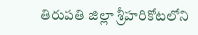తిరుపతి జిల్లా శ్రీహరికోటలోని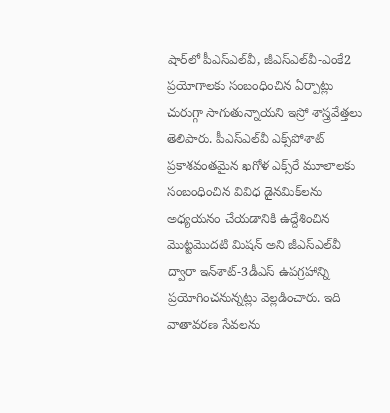షార్‌లో పీఎస్‌ఎల్‌వీ, జీఎస్‌ఎల్‌వీ-ఎంకే2 ప్రయోగాలకు సంబంధించిన ఏర్పాట్లు చురుగ్గా సాగుతున్నాయని ఇస్రో శాస్త్రవేత్తలు తెలిపారు. పీఎస్‌ఎల్‌వీ ఎక్స్‌పోశాట్‌ ప్రకాశవంతమైన ఖగోళ ఎక్స్‌రే మూలాలకు సంబంధించిన వివిధ డైనమిక్‌లను అధ్యయనం చేయడానికి ఉద్దేశించిన మొట్టమొదటి మిషన్‌ అని జీఎస్‌ఎల్‌వీ ద్వారా ఇన్‌శాట్‌-3డీఎస్‌ ఉపగ్రహాన్ని ప్రయోగించనున్నట్లు వెల్లడించారు. ఇది వాతావరణ సేవలను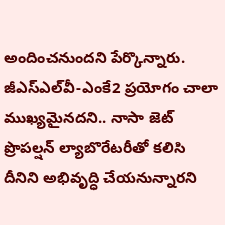అందించనుందని పేర్కొన్నారు. జీఎస్‌ఎల్‌వీ-ఎంకే2 ప్రయోగం చాలా ముఖ్యమైనదని.. నాసా జెట్‌ ప్రొపల్షన్‌ ల్యాబొరేటరీతో కలిసి దీనిని అభివృద్ధి చేయనున్నారని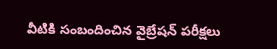వీటికి సంబందించిన వైబ్రేషన్‌ పరీక్షలు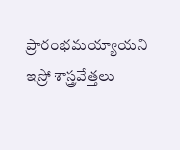ప్రారంభమయ్యాయని ఇస్రో శాస్త్రవేత్తలు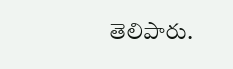తెలిపారు.